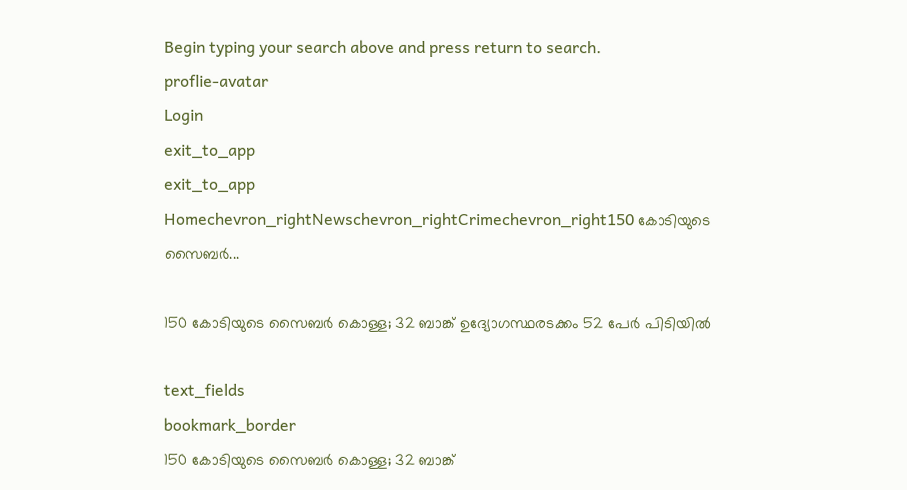Begin typing your search above and press return to search.
proflie-avatar
Login
exit_to_app
exit_to_app
Homechevron_rightNewschevron_rightCrimechevron_right150 കോടിയുടെ സൈബർ...

150 കോടിയുടെ സൈബർ കൊള്ള; 32 ബാങ്ക് ഉദ്യോഗസ്ഥരടക്കം 52 പേർ പിടിയിൽ

text_fields
bookmark_border
150 കോടിയുടെ സൈബർ കൊള്ള; 32 ബാങ്ക്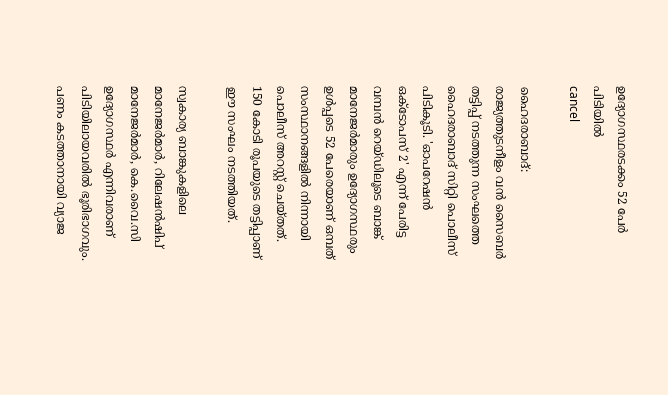ഉദ്യോഗസ്ഥരടക്കം 52 പേർ പിടിയിൽ
cancel

ഹൈദരാബാദ്: രാജ്യത്തുടനീളം വൻ സൈബർ തട്ടിപ്പ് നടത്തുന്ന സംഘത്തെ ഹൈദരാബാദ് സിറ്റി പൊലീസ് പിടികൂടി. 'ഓപറേഷൻ ഒക്ടോപസ് 2' എന്ന് പേരിട്ട വമ്പൻ റെയ്ഡിലൂടെ ബാങ്ക് മാനേജർമാരും ഉദ്യോഗസ്ഥരും ഉൾപ്പടെ 52 പേരെയാണ് ഒമ്പത് സംസ്ഥാനങ്ങളിൽ നിന്നായി പൊലീസ് അറസ്റ്റ് ചെയ്തത്. 150 കോടി രൂപയുടെ തട്ടിപ്പാണ് ഈ സംഘം നടത്തിയത്.

സ്വകാര്യ ബാങ്കുകളിലെ മാനേജർമാർ, റിലേഷൻഷിപ് മാനേജർമാർ, കെ.വൈ.സി ഉദ്യോഗസ്ഥർ എന്നിവരാണ് പിടിയിലായവരിൽ ഭൂരിഭാഗവും. പണം കടത്താനായി വ്യാജ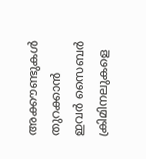അക്കൗണ്ടുകൾ തുറക്കാൻ ഇവർ സൈബർ ക്രിമിനലുകളെ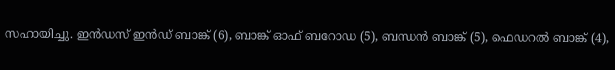സഹായിച്ചു. ഇൻഡസ് ഇൻഡ് ബാങ്ക് (6), ബാങ്ക് ഓഫ് ബറോഡ (5), ബന്ധൻ ബാങ്ക് (5), ഫെഡറൽ ബാങ്ക് (4),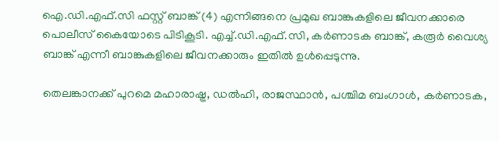ഐ.ഡി.എഫ്.സി ഫസ്റ്റ് ബാങ്ക് (4) എന്നിങ്ങനെ പ്രമുഖ ബാങ്കുകളിലെ ജീവനക്കാരെ പൊലീസ് കൈയോടെ പിടികൂടി. എച്ച്.ഡി.എഫ്.സി, കർണാടക ബാങ്ക്, കരൂർ വൈശ്യ ബാങ്ക് എന്നീ ബാങ്കുകളിലെ ജീവനക്കാരും ഇതിൽ ഉൾപ്പെടുന്നു.

തെലങ്കാനക്ക് പുറമെ മഹാരാഷ്ട്ര, ഡൽഹി, രാജസ്ഥാൻ, പശ്ചിമ ബംഗാൾ, കർണാടക,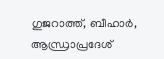ഗുജറാത്ത്, ബീഹാർ, ആന്ധ്രാപ്രദേശ്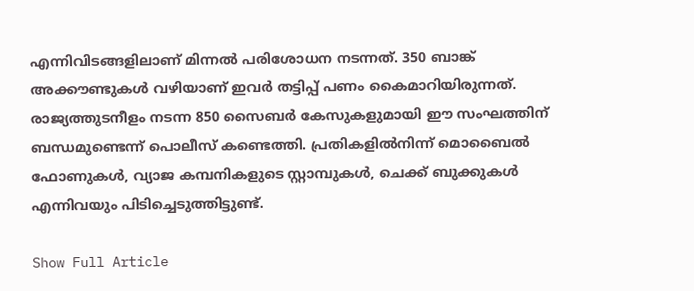എന്നിവിടങ്ങളിലാണ് മിന്നൽ പരിശോധന നടന്നത്. 350 ബാങ്ക് അക്കൗണ്ടുകൾ വഴിയാണ് ഇവർ തട്ടിപ്പ് പണം കൈമാറിയിരുന്നത്. രാജ്യത്തുടനീളം നടന്ന 850 സൈബർ കേസുകളുമായി ഈ സംഘത്തിന് ബന്ധമുണ്ടെന്ന് പൊലീസ് കണ്ടെത്തി. പ്രതികളിൽനിന്ന് മൊബൈൽ ഫോണുകൾ, വ്യാജ കമ്പനികളുടെ സ്റ്റാമ്പുകൾ, ചെക്ക് ബുക്കുകൾ എന്നിവയും പിടിച്ചെടുത്തിട്ടുണ്ട്.

Show Full Article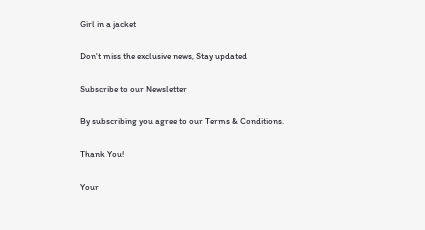Girl in a jacket

Don't miss the exclusive news, Stay updated

Subscribe to our Newsletter

By subscribing you agree to our Terms & Conditions.

Thank You!

Your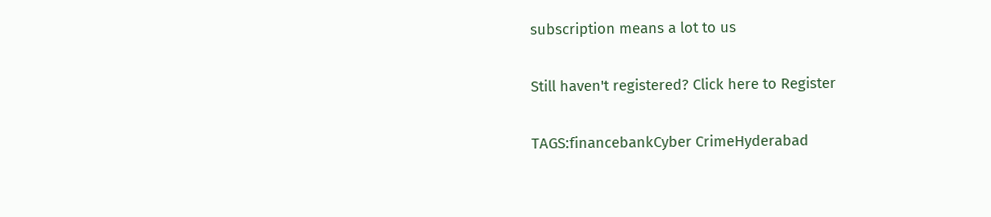subscription means a lot to us

Still haven't registered? Click here to Register

TAGS:financebankCyber CrimeHyderabad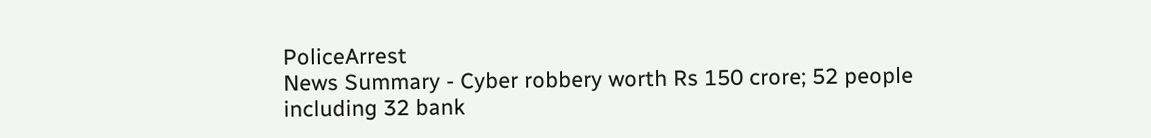PoliceArrest
News Summary - Cyber robbery worth Rs 150 crore; 52 people including 32 bank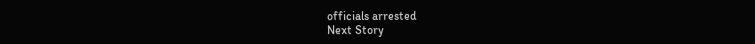officials arrested
Next Story